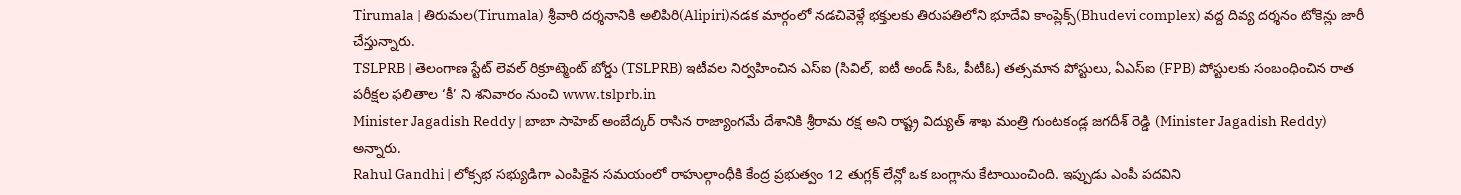Tirumala | తిరుమల(Tirumala) శ్రీవారి దర్శనానికి అలిపిరి(Alipiri)నడక మార్గంలో నడచివెళ్లే భక్తులకు తిరుపతిలోని భూదేవి కాంప్లెక్స్(Bhudevi complex) వద్ద దివ్య దర్శనం టోకెన్లు జారీ చేస్తున్నారు.
TSLPRB | తెలంగాణ స్టేట్ లెవల్ రిక్రూట్మెంట్ బోర్డు (TSLPRB) ఇటీవల నిర్వహించిన ఎస్ఐ (సివిల్, ఐటీ అండ్ సీఓ, పీటీఓ) తత్సమాన పోస్టులు, ఏఎస్ఐ (FPB) పోస్టులకు సంబంధించిన రాత పరీక్షల ఫలితాల ‘కీ’ ని శనివారం నుంచి www.tslprb.in
Minister Jagadish Reddy | బాబా సాహెబ్ అంబేద్కర్ రాసిన రాజ్యాంగమే దేశానికి శ్రీరామ రక్ష అని రాష్ట్ర విద్యుత్ శాఖ మంత్రి గుంటకండ్ల జగదీశ్ రెడ్డి (Minister Jagadish Reddy) అన్నారు.
Rahul Gandhi | లోక్సభ సభ్యుడిగా ఎంపికైన సమయంలో రాహుల్గాంధీకి కేంద్ర ప్రభుత్వం 12 తుగ్లక్ లేన్లో ఒక బంగ్లాను కేటాయించింది. ఇప్పుడు ఎంపీ పదవిని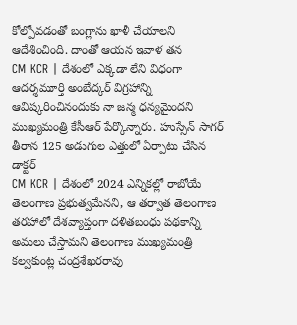కోల్పోవడంతో బంగ్లాను ఖాళీ చేయాలని ఆదేశించింది. దాంతో ఆయన ఇవాళ తన
CM KCR | దేశంలో ఎక్కడా లేని విధంగా ఆదర్శమూర్తి అంబేద్కర్ విగ్రహాన్ని ఆవిష్కరించినందుకు నా జన్మ ధన్యమైందని ముఖ్యమంత్రి కేసీఆర్ పేర్కొన్నారు. హుస్సేన్ సాగర్ తీరాన 125 అడుగుల ఎత్తులో ఏర్పాటు చేసిన డాక్టర్
CM KCR | దేశంలో 2024 ఎన్నికల్లో రాబోయే తెలంగాణ ప్రభుత్వమేనని, ఆ తర్వాత తెలంగాణ తరహాలో దేశవ్యాప్తంగా దళితబంధు పథకాన్ని అమలు చేస్తామని తెలంగాణ ముఖ్యమంత్రి కల్వకుంట్ల చంద్రశేఖరరావు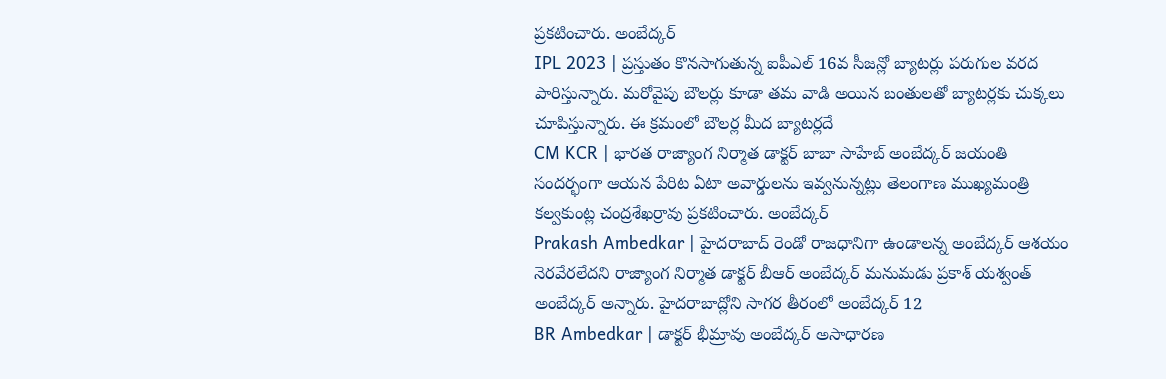ప్రకటించారు. అంబేద్కర్
IPL 2023 | ప్రస్తుతం కొనసాగుతున్న ఐపీఎల్ 16వ సీజన్లో బ్యాటర్లు పరుగుల వరద పారిస్తున్నారు. మరోవైపు బౌలర్లు కూడా తమ వాడి అయిన బంతులతో బ్యాటర్లకు చుక్కలు చూపిస్తున్నారు. ఈ క్రమంలో బౌలర్ల మీద బ్యాటర్లదే
CM KCR | భారత రాజ్యాంగ నిర్మాత డాక్టర్ బాబా సాహేబ్ అంబేద్కర్ జయంతి సందర్భంగా ఆయన పేరిట ఏటా అవార్డులను ఇవ్వనున్నట్లు తెలంగాణ ముఖ్యమంత్రి కల్వకుంట్ల చంద్రశేఖర్రావు ప్రకటించారు. అంబేద్కర్
Prakash Ambedkar | హైదరాబాద్ రెండో రాజధానిగా ఉండాలన్న అంబేద్కర్ ఆశయం నెరవేరలేదని రాజ్యాంగ నిర్మాత డాక్టర్ బీఆర్ అంబేద్కర్ మనుమడు ప్రకాశ్ యశ్వంత్ అంబేద్కర్ అన్నారు. హైదరాబాద్లోని సాగర తీరంలో అంబేద్కర్ 12
BR Ambedkar | డాక్టర్ భీమ్రావు అంబేద్కర్ అసాధారణ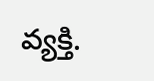వ్యక్తి.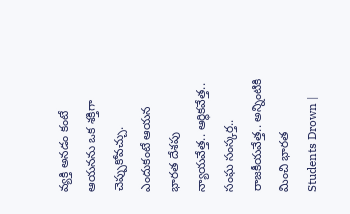వ్యక్తి అనడం కంటే ఆయనను ఒక శక్తిగా చెప్పుకోవచ్చు. ఎందుకంటే ఆయన భారత దేశపు న్యాయవేత్త.. ఆర్థికవేత్త.. సంఘ సంస్కర్త.. రాజకీయవేత్త.. అన్నింటికి మించి భారత
Students Drown |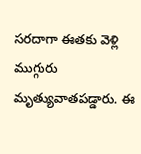సరదాగా ఈతకు వెళ్లి ముగ్గురు మృత్యువాతపడ్డారు. ఈ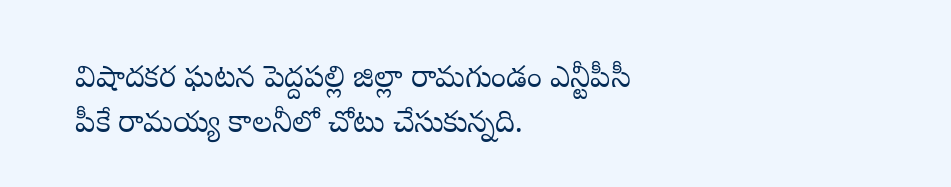విషాదకర ఘటన పెద్దపల్లి జిల్లా రామగుండం ఎన్టీపీసీ పీకే రామయ్య కాలనీలో చోటు చేసుకున్నది.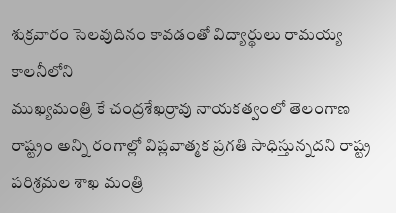శుక్రవారం సెలవుదినం కావడంతో విద్యార్థులు రామయ్య కాలనీలోని
ముఖ్యమంత్రి కే చంద్రశేఖర్రావు నాయకత్వంలో తెలంగాణ రాష్ట్రం అన్ని రంగాల్లో విప్లవాత్మక ప్రగతి సాధిస్తున్నదని రాష్ట్ర పరిశ్రమల శాఖ మంత్రి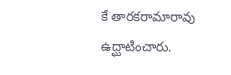కే తారకరామారావు ఉద్ఘాటించారు.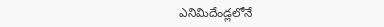ఎనిమిదేండ్లలోనే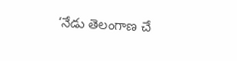‘నేడు తెలంగాణ చే